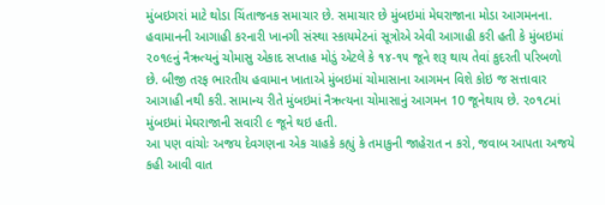મુંબઇગરાં માટે થોડા ચિંતાજનક સમાચાર છે. સમાચાર છે મુંબઇમાં મેઘરાજાના મોડા આગમનના. હવામાનની આગાહી કરનારી ખાનગી સંસ્થા સ્કાયમેટનાં સૂત્રોએ એવી આગાહી કરી હતી કે મુંબઇમાં ૨૦૧૯નું નૈઋત્યનું ચોમાસુ એકાદ સપ્તાહ મોડું એટલે કે ૧૪-૧૫ જૂને શરૂ થાય તેવાં કુદરતી પરિબળો છે. બીજી તરફ ભારતીય હવામાન ખાતાએ મુંબઇમાં ચોમાસાના આગમન વિશે કોઇ જ સત્તાવાર આગાહી નથી કરી. સામાન્ય રીતે મુંબઇમાં નૈઋત્યના ચોમાસાનું આગમન 10 જૂનેથાય છે. ૨૦૧૮માં મુંબઇમાં મેઘરાજાની સવારી ૯ જૂને થઇ હતી.
આ પણ વાંચોઃ અજય દેવગણના એક ચાહકે કહ્યું કે તમાકુની જાહેરાત ન કરો, જવાબ આપતા અજયે કહી આવી વાત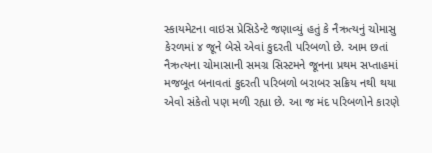સ્કાયમેટના વાઇસ પ્રેસિડેન્ટે જણાવ્યું હતું કે નૈઋત્યનું ચોમાસુ કેરળમાં ૪ જૂને બેસે એવાં કુદરતી પરિબળો છે. આમ છતાં નૈઋત્યના ચોમાસાની સમગ્ર સિસ્ટમને જૂનના પ્રથમ સપ્તાહમાં મજબૂત બનાવતાં કુદરતી પરિબળો બરાબર સક્રિય નથી થયા એવો સંકેતો પણ મળી રહ્યા છે. આ જ મંદ પરિબળોને કારણે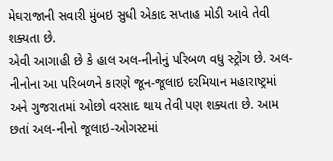મેઘરાજાની સવારી મુંબઇ સુધી એકાદ સપ્તાહ મોડી આવે તેવી શક્યતા છે.
એવી આગાહી છે કે હાલ અલ-નીનોનું પરિબળ વધુ સ્ટ્રોંગ છે. અલ-નીનોના આ પરિબળને કારણે જૂન-જૂલાઇ દરમિયાન મહારાષ્ટ્રમાં અને ગુજરાતમાં ઓછો વરસાદ થાય તેવી પણ શક્યતા છે. આમ છતાં અલ-નીનો જૂલાઇ-ઓગસ્ટમાં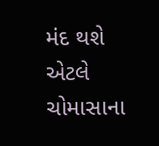મંદ થશે એટલે ચોમાસાના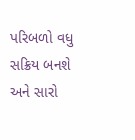પરિબળો વધુ સક્રિય બનશે અને સારો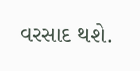વરસાદ થશે.